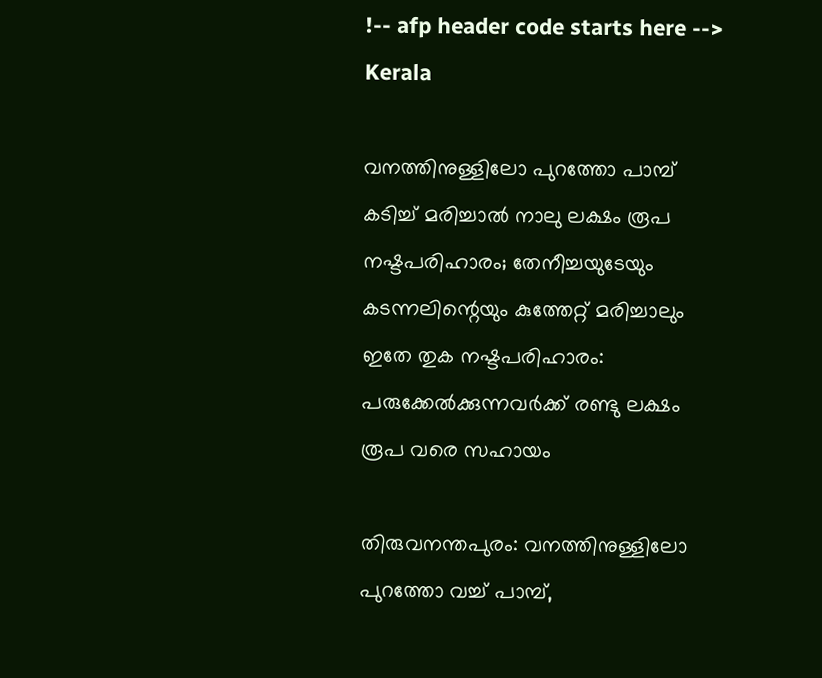!-- afp header code starts here -->
Kerala

വനത്തിനുള്ളിലോ പുറത്തോ പാമ്പ് കടിച്ച് മരിച്ചാല്‍ നാലു ലക്ഷം രൂപ നഷ്ടപരിഹാരം; തേനീച്ചയുടേയും കടന്നലിന്റെയും കുത്തേറ്റ് മരിച്ചാലും ഇതേ തുക നഷ്ടപരിഹാരം: പരുക്കേല്‍ക്കുന്നവര്‍ക്ക് രണ്ടു ലക്ഷം രൂപ വരെ സഹായം

തിരുവനന്തപുരം: വനത്തിനുള്ളിലോ പുറത്തോ വച്ച് പാമ്പ്,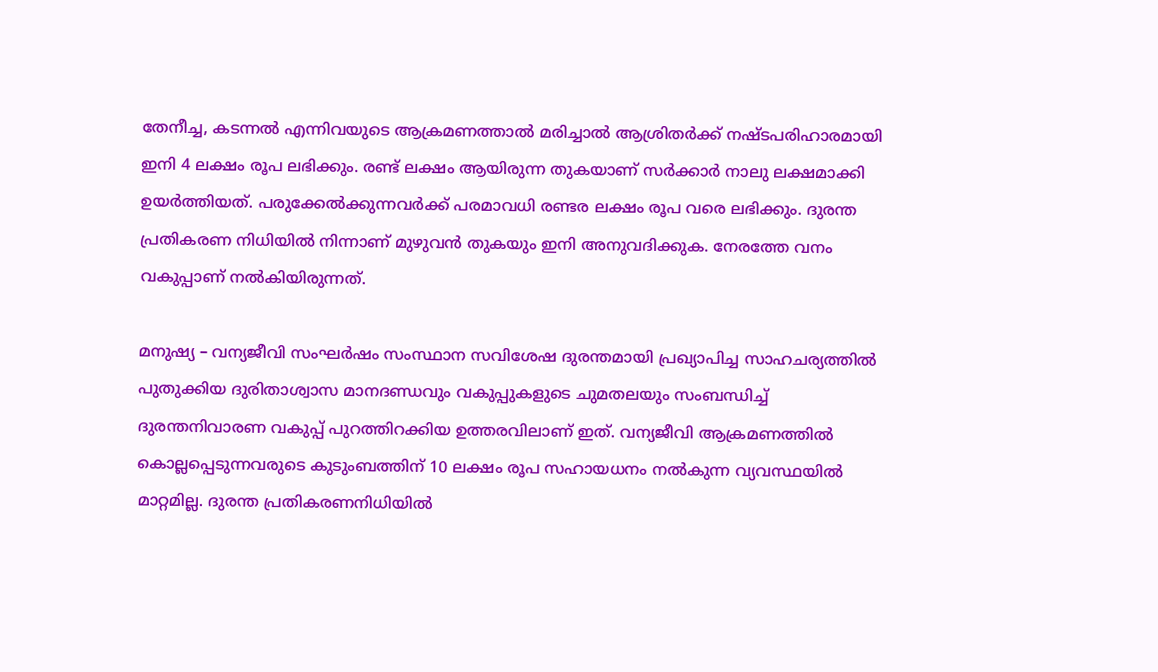തേനീച്ച, കടന്നല്‍ എന്നിവയുടെ ആക്രമണത്താല്‍ മരിച്ചാല്‍ ആശ്രിതര്‍ക്ക് നഷ്ടപരിഹാരമായി ഇനി 4 ലക്ഷം രൂപ ലഭിക്കും. രണ്ട് ലക്ഷം ആയിരുന്ന തുകയാണ് സര്‍ക്കാര്‍ നാലു ലക്ഷമാക്കി ഉയര്‍ത്തിയത്. പരുക്കേല്‍ക്കുന്നവര്‍ക്ക് പരമാവധി രണ്ടര ലക്ഷം രൂപ വരെ ലഭിക്കും. ദുരന്ത പ്രതികരണ നിധിയില്‍ നിന്നാണ് മുഴുവന്‍ തുകയും ഇനി അനുവദിക്കുക. നേരത്തേ വനം വകുപ്പാണ് നല്‍കിയിരുന്നത്.

മനുഷ്യ – വന്യജീവി സംഘര്‍ഷം സംസ്ഥാന സവിശേഷ ദുരന്തമായി പ്രഖ്യാപിച്ച സാഹചര്യത്തില്‍ പുതുക്കിയ ദുരിതാശ്വാസ മാനദണ്ഡവും വകുപ്പുകളുടെ ചുമതലയും സംബന്ധിച്ച് ദുരന്തനിവാരണ വകുപ്പ് പുറത്തിറക്കിയ ഉത്തരവിലാണ് ഇത്. വന്യജീവി ആക്രമണത്തില്‍ കൊല്ലപ്പെടുന്നവരുടെ കുടുംബത്തിന് 10 ലക്ഷം രൂപ സഹായധനം നല്‍കുന്ന വ്യവസ്ഥയില്‍ മാറ്റമില്ല. ദുരന്ത പ്രതികരണനിധിയില്‍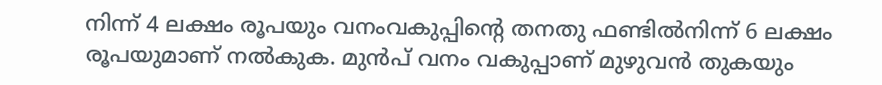നിന്ന് 4 ലക്ഷം രൂപയും വനംവകുപ്പിന്റെ തനതു ഫണ്ടില്‍നിന്ന് 6 ലക്ഷം രൂപയുമാണ് നല്‍കുക. മുന്‍പ് വനം വകുപ്പാണ് മുഴുവന്‍ തുകയും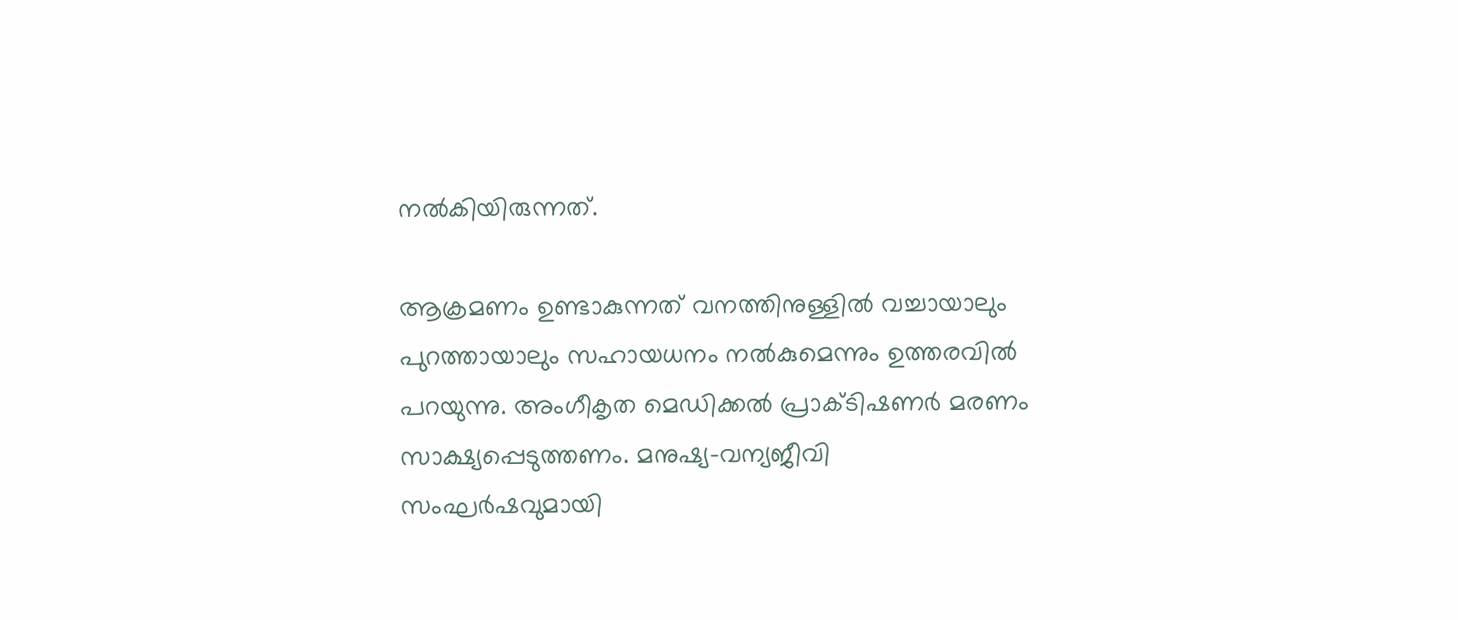നല്‍കിയിരുന്നത്.

ആക്രമണം ഉണ്ടാകുന്നത് വനത്തിനുള്ളില്‍ വച്ചായാലും പുറത്തായാലും സഹായധനം നല്‍കുമെന്നും ഉത്തരവില്‍ പറയുന്നു. അംഗീകൃത മെഡിക്കല്‍ പ്രാക്ടിഷണര്‍ മരണം സാക്ഷ്യപ്പെടുത്തണം. മനുഷ്യ-വന്യജീവി സംഘര്‍ഷവുമായി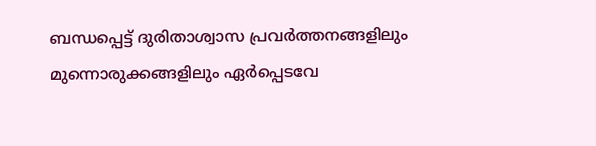ബന്ധപ്പെട്ട് ദുരിതാശ്വാസ പ്രവര്‍ത്തനങ്ങളിലും മുന്നൊരുക്കങ്ങളിലും ഏര്‍പ്പെടവേ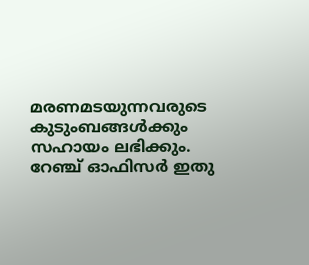മരണമടയുന്നവരുടെ കുടുംബങ്ങള്‍ക്കും സഹായം ലഭിക്കും. റേഞ്ച് ഓഫിസര്‍ ഇതു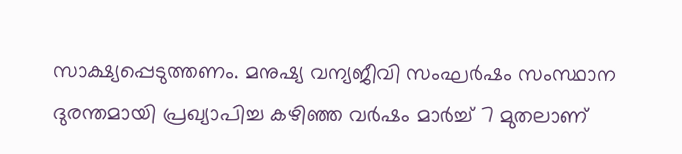സാക്ഷ്യപ്പെടുത്തണം. മനുഷ്യ വന്യജീവി സംഘര്‍ഷം സംസ്ഥാന ദുരന്തമായി പ്രഖ്യാപിച്ച കഴിഞ്ഞ വര്‍ഷം മാര്‍ച്ച് 7 മുതലാണ്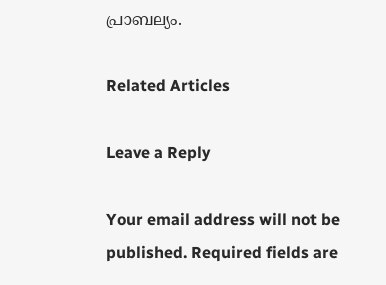പ്രാബല്യം.

Related Articles

Leave a Reply

Your email address will not be published. Required fields are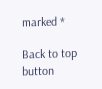marked *

Back to top button